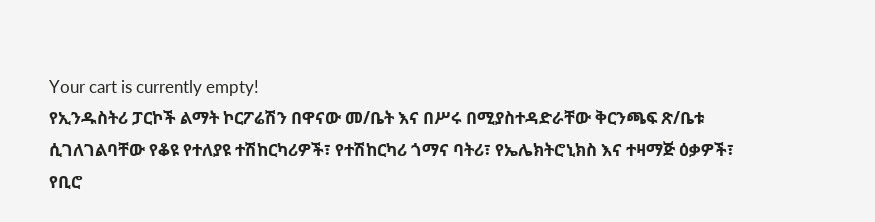Your cart is currently empty!
የኢንዱስትሪ ፓርኮች ልማት ኮርፖሬሽን በዋናው መ/ቤት እና በሥሩ በሚያስተዳድራቸው ቅርንጫፍ ጽ/ቤቱ ሲገለገልባቸው የቆዩ የተለያዩ ተሽከርካሪዎች፣ የተሽከርካሪ ጎማና ባትሪ፣ የኤሌክትሮኒክስ እና ተዛማጅ ዕቃዎች፣ የቢሮ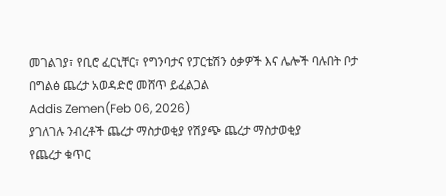መገልገያ፣ የቢሮ ፈርኒቸር፣ የግንባታና የፓርቴሽን ዕቃዎች እና ሌሎች ባሉበት ቦታ በግልፅ ጨረታ አወዳድሮ መሸጥ ይፈልጋል
Addis Zemen(Feb 06, 2026)
ያገለገሉ ንብረቶች ጨረታ ማስታወቂያ የሽያጭ ጨረታ ማስታወቂያ
የጨረታ ቁጥር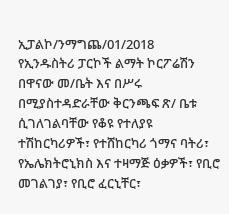ኢፓልኮ/ንማግጨ/01/2018
የኢንዱስትሪ ፓርኮች ልማት ኮርፖሬሽን በዋናው መ/ቤት እና በሥሩ በሚያስተዳድራቸው ቅርንጫፍ ጽ/ ቤቱ ሲገለገልባቸው የቆዩ የተለያዩ ተሽከርካሪዎች፣ የተሸከርካሪ ጎማና ባትሪ፣ የኤሌክትሮኒክስ እና ተዛማጅ ዕቃዎች፣ የቢሮ መገልገያ፣ የቢሮ ፈርኒቸር፣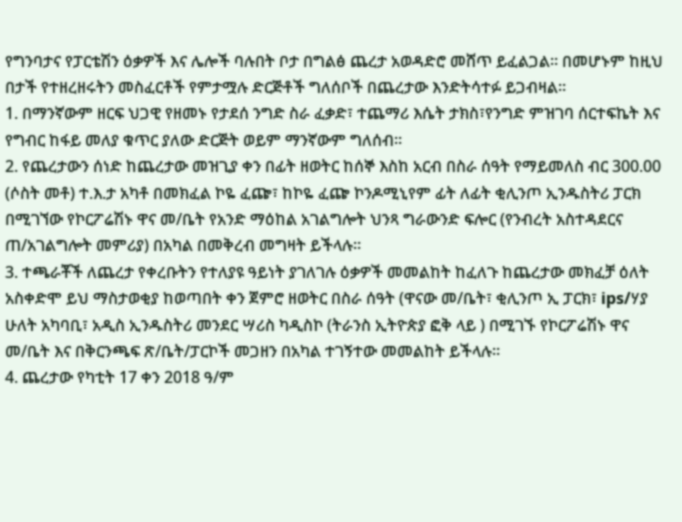የግንባታና የፓርቴሽን ዕቃዎች እና ሌሎች ባሉበት ቦታ በግልፅ ጨረታ አወዳድሮ መሸጥ ይፈልጋል። በመሆኑም ከዚህ በታች የተዘረዘሩትን መስፈርቶች የምታሟሉ ድርጅቶች ግለሰቦች በጨረታው እንድትሳተፉ ይጋብዛል።
1. በማንኛውም ዘርፍ ህጋዊ የዘመኑ የታደሰ ንግድ ስራ ፈቃድ፣ ተጨማሪ እሴት ታክስ፣የንግድ ምዝገባ ሰርተፍኬት እና የግብር ከፋይ መለያ ቁጥር ያለው ድርጅት ወይም ማንኛውም ግለሰብ።
2. የጨረታውን ሰነድ ከጨረታው መዝጊያ ቀን በፊት ዘወትር ከሰኞ እስከ አርብ በስራ ሰዓት የማይመለስ ብር 300.00 (ሶስት መቶ) ተ.እ.ታ አካቶ በመክፈል ኮዬ ፈጬ፣ ከኮዬ ፈጬ ኮንዶሚኒየም ፊት ለፊት ቂሊንጦ ኢንዱስትሪ ፓርክ በሚገኘው የኮርፖሬሽኑ ዋና መ/ቤት የአንድ ማዕከል አገልግሎት ህንጻ ግራውንድ ፍሎር (የንብረት አስተዳደርና ጠ/አገልግሎት መምሪያ) በአካል በመቅረብ መግዛት ይችላሉ።
3. ተጫራቾች ለጨረታ የቀረቡትን የተለያዩ ዓይነት ያገለገሉ ዕቃዎች መመልከት ከፈለጉ ከጨረታው መክፈቻ ዕለት አስቀድሞ ይህ ማስታወቂያ ከወጣበት ቀን ጀምሮ ዘወትር በስራ ሰዓት (ዋናው መ/ቤት፣ ቂሊንጦ ኢ ፓርክ፣ ips/ሃያ ሁለት አካባቢ፣ አዲስ ኢንዱስትሪ መንደር ሣሪስ ካዲስኮ (ትራንስ ኢትዮጵያ ፎቅ ላይ ) በሚገኙ የኮርፖሬሽኑ ዋና መ/ቤት እና በቅርንጫፍ ጽ/ቤት/ፓርኮች መጋዘን በአካል ተገኝተው መመልከት ይችላሉ።
4. ጨረታው የካቲት 17 ቀን 2018 ዓ/ም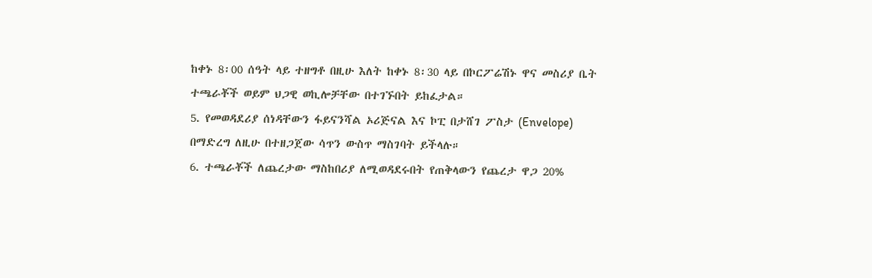ከቀኑ 8፡00 ሰዓት ላይ ተዘግቶ በዚሁ እለት ከቀኑ 8፡30 ላይ በኮርፖሬሽኑ ዋና መስሪያ ቤት ተጫራቾች ወይም ህጋዊ ወኪሎቻቸው በተገኙበት ይከፈታል።
5. የመወዳደሪያ ሰነዳቸውን ፋይናንሻል ኦሪጅናል እና ኮፒ በታሸገ ፖስታ (Envelope) በማድረግ ለዚሁ በተዘጋጀው ሳጥን ውስጥ ማስገባት ይችላሉ።
6. ተጫራቾች ለጨረታው ማስከበሪያ ለሚወዳደሩበት የጠቅላውን የጨረታ ዋጋ 20%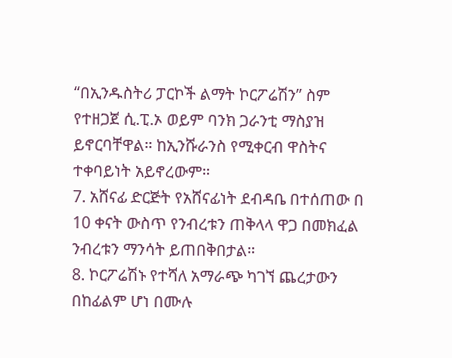“በኢንዱስትሪ ፓርኮች ልማት ኮርፖሬሽን” ስም የተዘጋጀ ሲ.ፒ.ኦ ወይም ባንክ ጋራንቲ ማስያዝ ይኖርባቸዋል። ከኢንሹራንስ የሚቀርብ ዋስትና ተቀባይነት አይኖረውም።
7. አሸናፊ ድርጅት የአሸናፊነት ደብዳቤ በተሰጠው በ 10 ቀናት ውስጥ የንብረቱን ጠቅላላ ዋጋ በመክፈል ንብረቱን ማንሳት ይጠበቅበታል።
8. ኮርፖሬሽኑ የተሻለ አማራጭ ካገኘ ጨረታውን በከፊልም ሆነ በሙሉ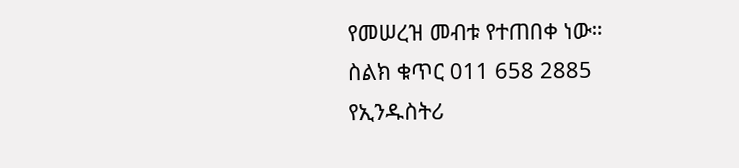የመሠረዝ መብቱ የተጠበቀ ነው።
ስልክ ቁጥር 011 658 2885
የኢንዱስትሪ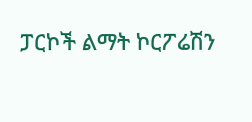ፓርኮች ልማት ኮርፖሬሽን